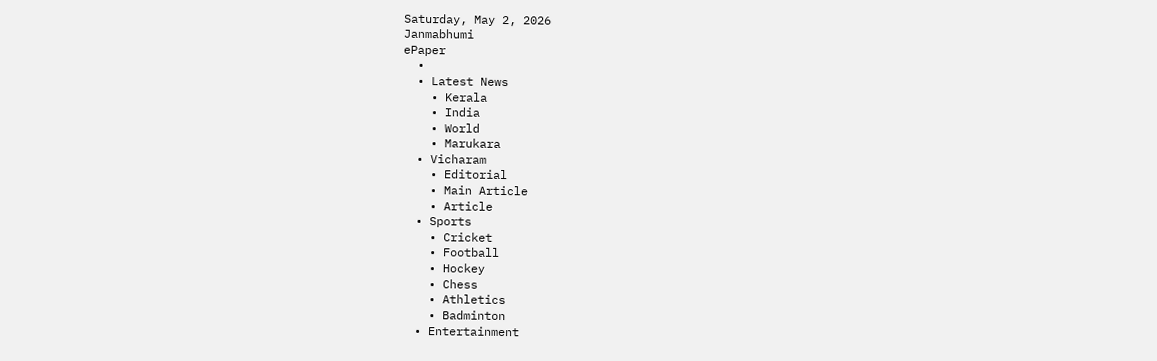Saturday, May 2, 2026
Janmabhumi
ePaper
  •
  • Latest News
    • Kerala
    • India
    • World
    • Marukara
  • Vicharam
    • Editorial
    • Main Article
    • Article
  • Sports
    • Cricket
    • Football
    • Hockey
    • Chess
    • Athletics
    • Badminton
  • Entertainment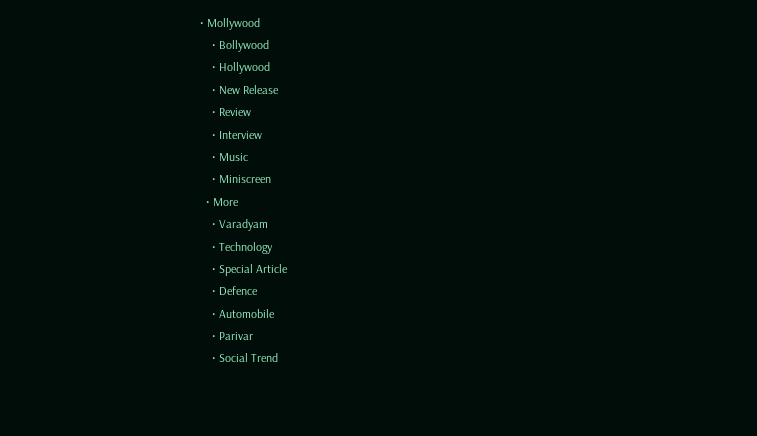• Mollywood
    • Bollywood
    • Hollywood
    • New Release
    • Review
    • Interview
    • Music
    • Miniscreen
  • More
    • Varadyam
    • Technology
    • Special Article
    • Defence
    • Automobile
    • Parivar
    • Social Trend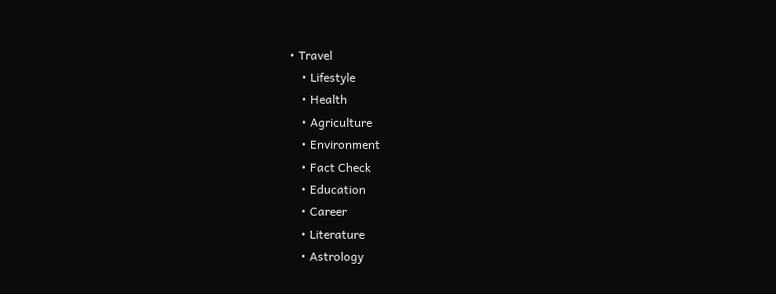• Travel
    • Lifestyle
    • Health
    • Agriculture
    • Environment
    • Fact Check
    • Education
    • Career
    • Literature
    • Astrology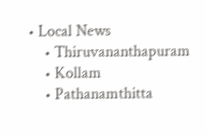• Local News
    • Thiruvananthapuram
    • Kollam
    • Pathanamthitta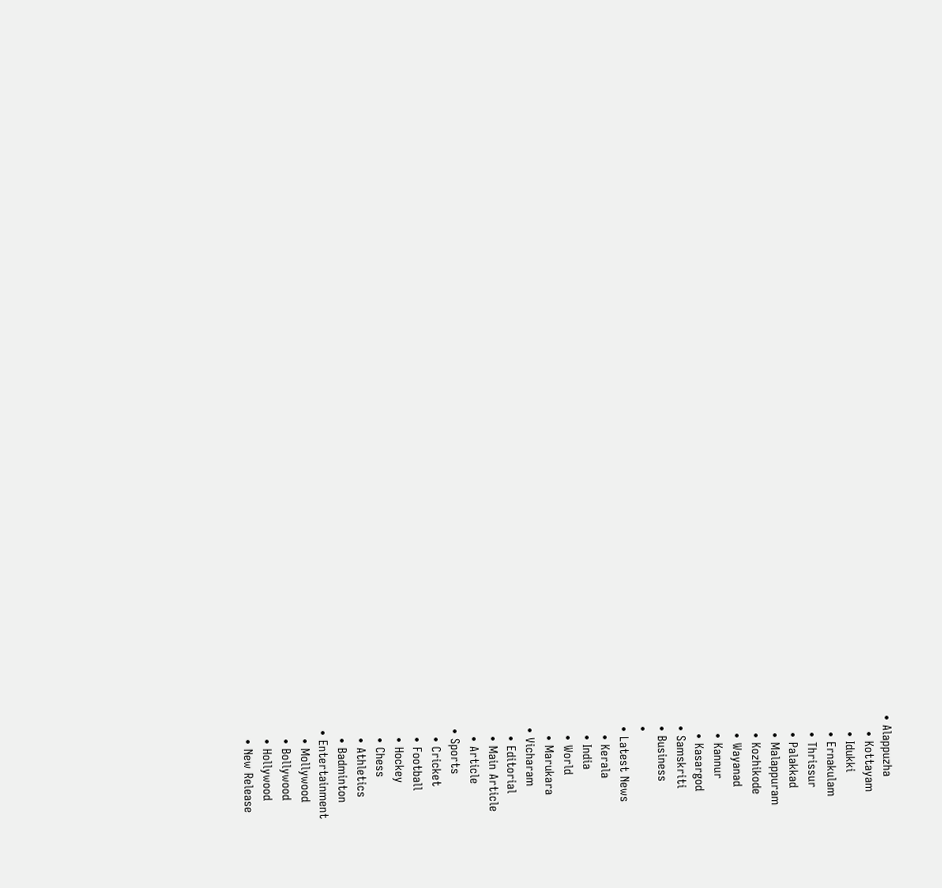• Alappuzha
    • Kottayam
    • Idukki
    • Ernakulam
    • Thrissur
    • Palakkad
    • Malappuram
    • Kozhikode
    • Wayanad
    • Kannur
    • Kasargod
  • Samskriti
  • Business
  •
  • Latest News
    • Kerala
    • India
    • World
    • Marukara
  • Vicharam
    • Editorial
    • Main Article
    • Article
  • Sports
    • Cricket
    • Football
    • Hockey
    • Chess
    • Athletics
    • Badminton
  • Entertainment
    • Mollywood
    • Bollywood
    • Hollywood
    • New Release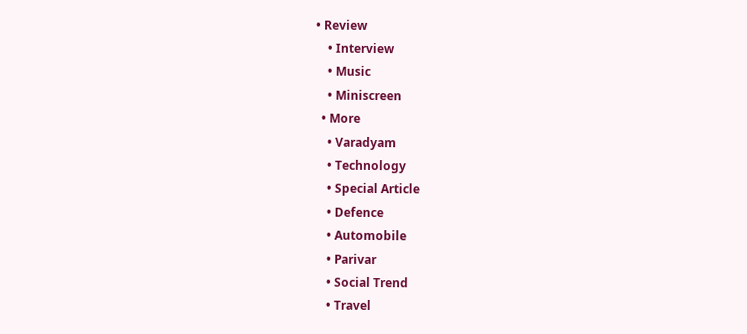• Review
    • Interview
    • Music
    • Miniscreen
  • More
    • Varadyam
    • Technology
    • Special Article
    • Defence
    • Automobile
    • Parivar
    • Social Trend
    • Travel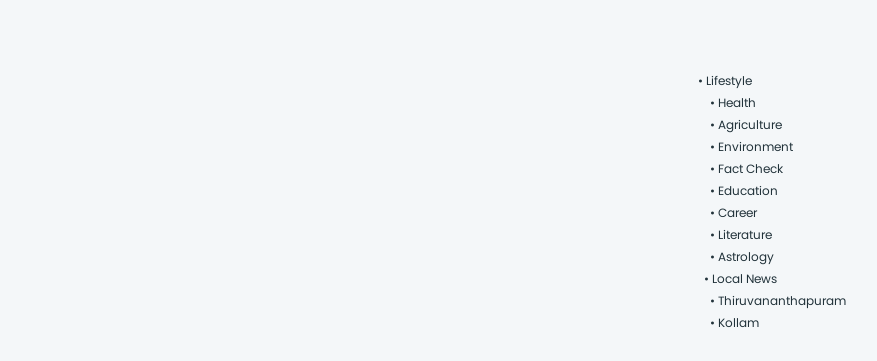• Lifestyle
    • Health
    • Agriculture
    • Environment
    • Fact Check
    • Education
    • Career
    • Literature
    • Astrology
  • Local News
    • Thiruvananthapuram
    • Kollam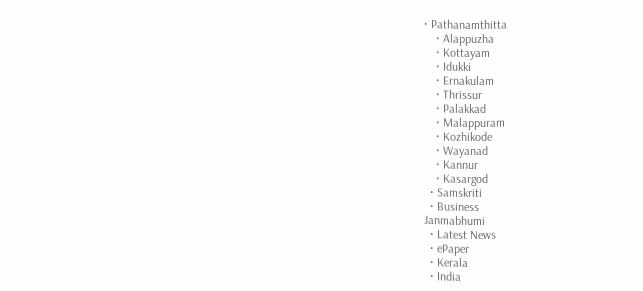• Pathanamthitta
    • Alappuzha
    • Kottayam
    • Idukki
    • Ernakulam
    • Thrissur
    • Palakkad
    • Malappuram
    • Kozhikode
    • Wayanad
    • Kannur
    • Kasargod
  • Samskriti
  • Business
Janmabhumi
  • Latest News
  • ePaper
  • Kerala
  • India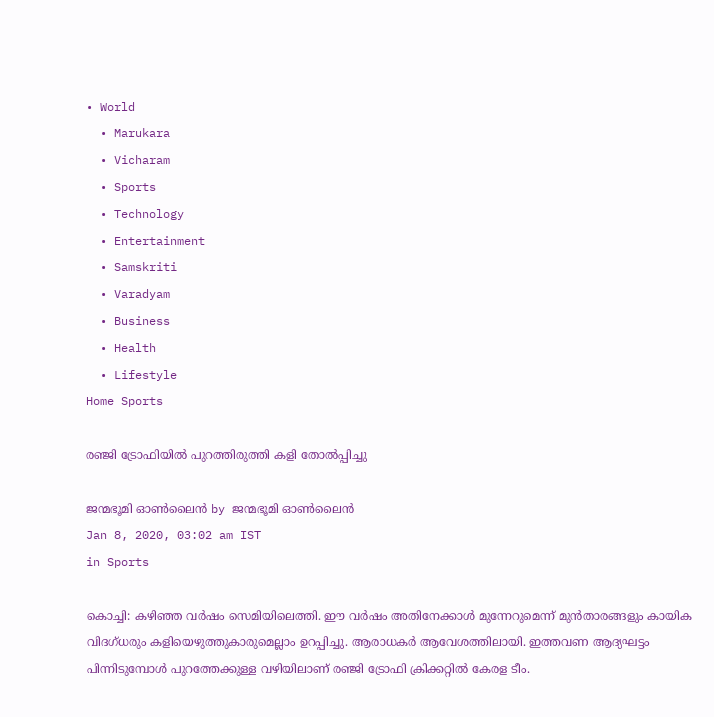• World
  • Marukara
  • Vicharam
  • Sports
  • Technology
  • Entertainment
  • Samskriti
  • Varadyam
  • Business
  • Health
  • Lifestyle
Home Sports

രഞ്ജി ട്രോഫിയില്‍ പുറത്തിരുത്തി കളി തോല്‍പ്പിച്ചു

ജന്മഭൂമി ഓണ്‍ലൈന്‍ by ജന്മഭൂമി ഓണ്‍ലൈന്‍
Jan 8, 2020, 03:02 am IST
in Sports

കൊച്ചി: കഴിഞ്ഞ വര്‍ഷം സെമിയിലെത്തി. ഈ വര്‍ഷം അതിനേക്കാള്‍ മുന്നേറുമെന്ന് മുന്‍താരങ്ങളും കായിക വിദഗ്ധരും കളിയെഴുത്തുകാരുമെല്ലാം ഉറപ്പിച്ചു. ആരാധകര്‍ ആവേശത്തിലായി. ഇത്തവണ ആദ്യഘട്ടം പിന്നിടുമ്പോള്‍ പുറത്തേക്കുള്ള വഴിയിലാണ് രഞ്ജി ട്രോഫി ക്രിക്കറ്റില്‍ കേരള ടീം.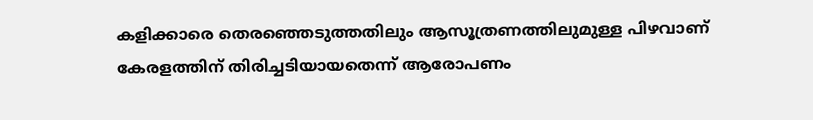കളിക്കാരെ തെരഞ്ഞെടുത്തതിലും ആസൂത്രണത്തിലുമുള്ള പിഴവാണ് കേരളത്തിന് തിരിച്ചടിയായതെന്ന് ആരോപണം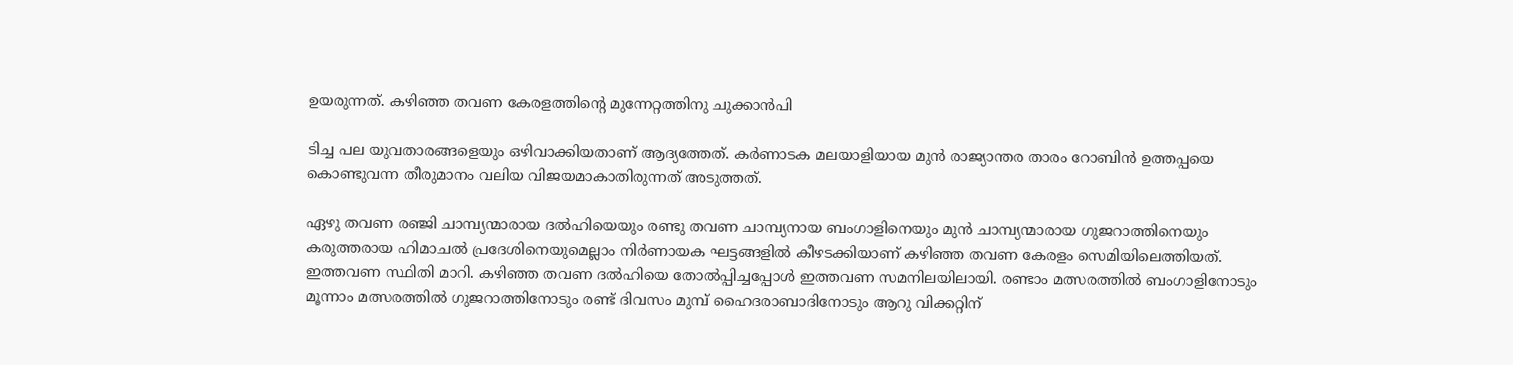ഉയരുന്നത്. കഴിഞ്ഞ തവണ കേരളത്തിന്റെ മുന്നേറ്റത്തിനു ചുക്കാന്‍പി

ടിച്ച പല യുവതാരങ്ങളെയും ഒഴിവാക്കിയതാണ് ആദ്യത്തേത്. കര്‍ണാടക മലയാളിയായ മുന്‍ രാജ്യാന്തര താരം റോബിന്‍ ഉത്തപ്പയെ കൊണ്ടുവന്ന തീരുമാനം വലിയ വിജയമാകാതിരുന്നത് അടുത്തത്.

ഏഴു തവണ രഞ്ജി ചാമ്പ്യന്മാരായ ദല്‍ഹിയെയും രണ്ടു തവണ ചാമ്പ്യനായ ബംഗാളിനെയും മുന്‍ ചാമ്പ്യന്മാരായ ഗുജറാത്തിനെയും കരുത്തരായ ഹിമാചല്‍ പ്രദേശിനെയുമെല്ലാം നിര്‍ണായക ഘട്ടങ്ങളില്‍ കീഴടക്കിയാണ് കഴിഞ്ഞ തവണ കേരളം സെമിയിലെത്തിയത്. ഇത്തവണ സ്ഥിതി മാറി. കഴിഞ്ഞ തവണ ദല്‍ഹിയെ തോല്‍പ്പിച്ചപ്പോള്‍ ഇത്തവണ സമനിലയിലായി. രണ്ടാം മത്സരത്തില്‍ ബംഗാളിനോടും മൂന്നാം മത്സരത്തില്‍ ഗുജറാത്തിനോടും രണ്ട് ദിവസം മുമ്പ് ഹൈദരാബാദിനോടും ആറു വിക്കറ്റിന്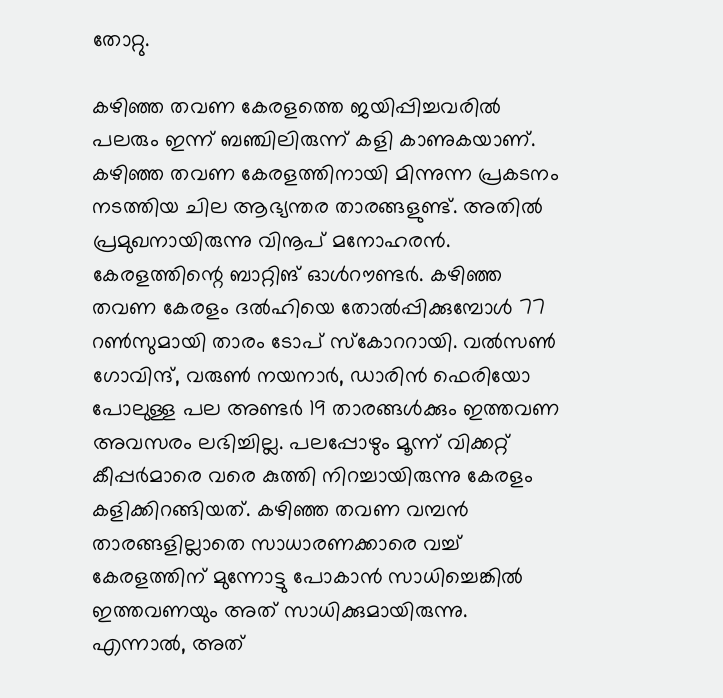തോറ്റു.

കഴിഞ്ഞ തവണ കേരളത്തെ ജയിപ്പിച്ചവരില്‍ പലരും ഇന്ന് ബഞ്ചിലിരുന്ന് കളി കാണുകയാണ്. കഴിഞ്ഞ തവണ കേരളത്തിനായി മിന്നുന്ന പ്രകടനം നടത്തിയ ചില ആഭ്യന്തര താരങ്ങളുണ്ട്. അതില്‍ പ്രമുഖനായിരുന്നു വിനൂപ് മനോഹരന്‍. കേരളത്തിന്റെ ബാറ്റിങ് ഓള്‍റൗണ്ടര്‍. കഴിഞ്ഞ തവണ കേരളം ദല്‍ഹിയെ തോല്‍പ്പിക്കുമ്പോള്‍ 77 റണ്‍സുമായി താരം ടോപ് സ്‌കോററായി. വല്‍സണ്‍ ഗോവിന്ദ്, വരുണ്‍ നയനാര്‍, ഡാരിന്‍ ഫെരിയോ പോലുള്ള പല അണ്ടര്‍ 19 താരങ്ങള്‍ക്കും ഇത്തവണ അവസരം ലഭിച്ചില്ല. പലപ്പോഴും മൂന്ന് വിക്കറ്റ് കീപ്പര്‍മാരെ വരെ കുത്തി നിറച്ചായിരുന്നു കേരളം കളിക്കിറങ്ങിയത്. കഴിഞ്ഞ തവണ വമ്പന്‍ താരങ്ങളില്ലാതെ സാധാരണക്കാരെ വച്ച് കേരളത്തിന് മുന്നോട്ടു പോകാന്‍ സാധിച്ചെങ്കില്‍ ഇത്തവണയും അത് സാധിക്കുമായിരുന്നു. എന്നാല്‍, അത്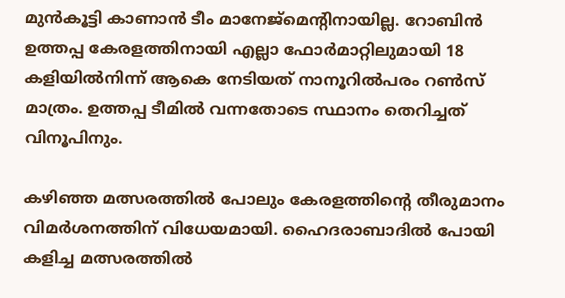മുന്‍കൂട്ടി കാണാന്‍ ടീം മാനേജ്‌മെന്റിനായില്ല. റോബിന്‍ ഉത്തപ്പ കേരളത്തിനായി എല്ലാ ഫോര്‍മാറ്റിലുമായി 18 കളിയില്‍നിന്ന് ആകെ നേടിയത് നാനൂറില്‍പരം റണ്‍സ് മാത്രം. ഉത്തപ്പ ടീമില്‍ വന്നതോടെ സ്ഥാനം തെറിച്ചത് വിനൂപിനും.

കഴിഞ്ഞ മത്സരത്തില്‍ പോലും കേരളത്തിന്റെ തീരുമാനം വിമര്‍ശനത്തിന് വിധേയമായി. ഹൈദരാബാദില്‍ പോയി കളിച്ച മത്സരത്തില്‍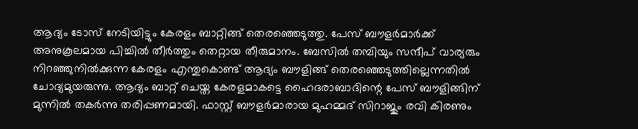ആദ്യം ടോസ് നേടിയിട്ടും കേരളം ബാറ്റിങ്ങ് തെരഞ്ഞെടുത്തു. പേസ് ബൗളര്‍മാര്‍ക്ക് അനുകൂലമായ പിച്ചില്‍ തീര്‍ത്തും തെറ്റായ തീരുമാനം. ബേസില്‍ തമ്പിയും സന്ദീപ് വാര്യരും നിറഞ്ഞുനില്‍ക്കുന്ന കേരളം എന്തുകൊണ്ട് ആദ്യം ബൗളിങ്ങ് തെരഞ്ഞെടുത്തില്ലെന്നതില്‍ ചോദ്യമുയരുന്നു. ആദ്യം ബാറ്റ് ചെയ്ത കേരളമാകട്ടെ ഹൈദരാബാദിന്റെ പേസ് ബൗളിങ്ങിന് മുന്നില്‍ തകര്‍ന്നു തരിപ്പണമായി. ഫാസ്റ്റ് ബൗളര്‍മാരായ മുഹമ്മദ് സിറാജും രവി കിരണും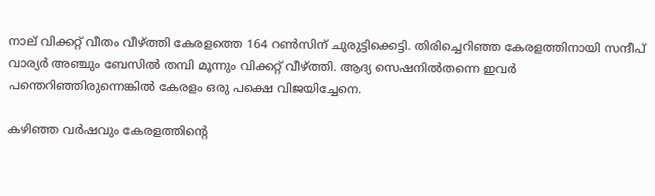നാല് വിക്കറ്റ് വീതം വീഴ്‌ത്തി കേരളത്തെ 164 റണ്‍സിന് ചുരുട്ടിക്കെട്ടി. തിരിച്ചെറിഞ്ഞ കേരളത്തിനായി സന്ദീപ് വാര്യര്‍ അഞ്ചും ബേസില്‍ തമ്പി മൂന്നും വിക്കറ്റ് വീഴ്‌ത്തി. ആദ്യ സെഷനില്‍തന്നെ ഇവര്‍ പന്തെറിഞ്ഞിരുന്നെങ്കില്‍ കേരളം ഒരു പക്ഷെ വിജയിച്ചേനെ.

കഴിഞ്ഞ വര്‍ഷവും കേരളത്തിന്റെ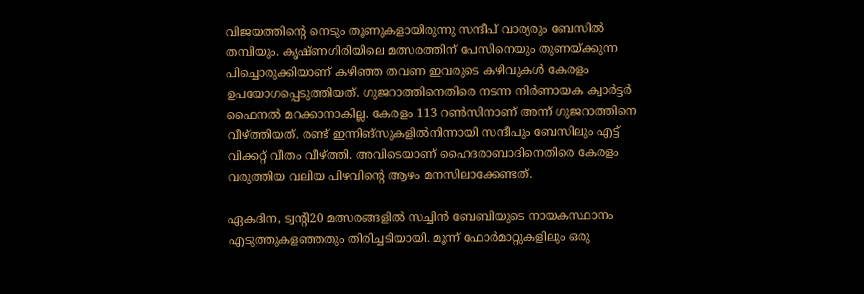വിജയത്തിന്റെ നെടും തൂണുകളായിരുന്നു സന്ദീപ് വാര്യരും ബേസില്‍ തമ്പിയും. കൃഷ്ണഗിരിയിലെ മത്സരത്തിന് പേസിനെയും തുണയ്‌ക്കുന്ന പിച്ചൊരുക്കിയാണ് കഴിഞ്ഞ തവണ ഇവരുടെ കഴിവുകള്‍ കേരളം ഉപയോഗപ്പെടുത്തിയത്. ഗുജറാത്തിനെതിരെ നടന്ന നിര്‍ണായക ക്വാര്‍ട്ടര്‍ ഫൈനല്‍ മറക്കാനാകില്ല. കേരളം 113 റണ്‍സിനാണ് അന്ന് ഗുജറാത്തിനെ വീഴ്‌ത്തിയത്. രണ്ട് ഇന്നിങ്‌സുകളില്‍നിന്നായി സന്ദീപും ബേസിലും എട്ട് വിക്കറ്റ് വീതം വീഴ്‌ത്തി. അവിടെയാണ് ഹൈദരാബാദിനെതിരെ കേരളം വരുത്തിയ വലിയ പിഴവിന്റെ ആഴം മനസിലാക്കേണ്ടത്.

ഏകദിന, ട്വന്റി20 മത്സരങ്ങളില്‍ സച്ചിന്‍ ബേബിയുടെ നായകസ്ഥാനം എടുത്തുകളഞ്ഞതും തിരിച്ചടിയായി. മൂന്ന് ഫോര്‍മാറ്റുകളിലും ഒരു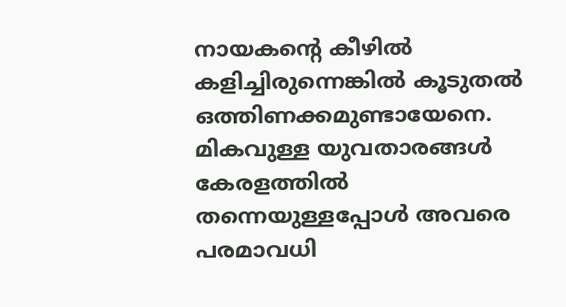നായകന്റെ കീഴില്‍ കളിച്ചിരുന്നെങ്കില്‍ കൂടുതല്‍ ഒത്തിണക്കമുണ്ടായേനെ. മികവുള്ള യുവതാരങ്ങള്‍ കേരളത്തില്‍ തന്നെയുള്ളപ്പോള്‍ അവരെ പരമാവധി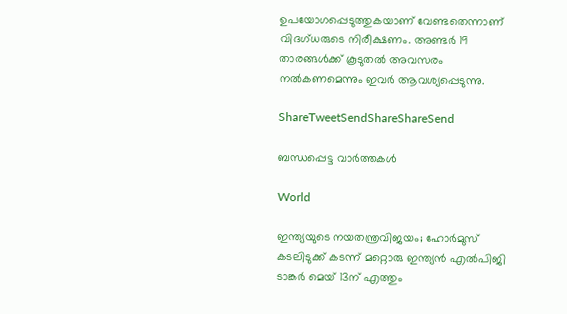ഉപയോഗപ്പെടുത്തുകയാണ് വേണ്ടതെന്നാണ് വിദഗ്ധരുടെ നിരീക്ഷണം. അണ്ടര്‍ 19 താരങ്ങള്‍ക്ക് കൂടുതല്‍ അവസരം നല്‍കണമെന്നും ഇവര്‍ ആവശ്യപ്പെടുന്നു.

ShareTweetSendShareShareSend

ബന്ധപ്പെട്ട വാര്‍ത്തകള്‍

World

ഇന്ത്യയുടെ നയതന്ത്രവിജയം; ഹോര്‍മുസ് കടലിടുക്ക് കടന്ന് മറ്റൊരു ഇന്ത്യന്‍ എല്‍പിജി ടാങ്കര്‍ മെയ് 13ന് എത്തും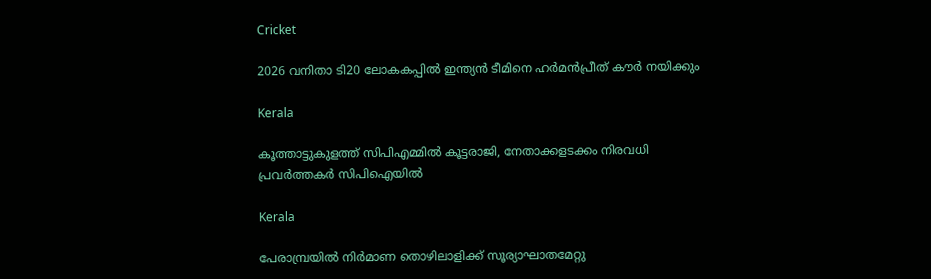Cricket

2026 വനിതാ ടി20 ലോകകപ്പില്‍ ഇന്ത്യന്‍ ടീമിനെ ഹര്‍മന്‍പ്രീത് കൗര്‍ നയിക്കും

Kerala

കൂത്താട്ടുകുളത്ത് സിപിഎമ്മില്‍ കൂട്ടരാജി, നേതാക്കളടക്കം നിരവധി പ്രവര്‍ത്തകര്‍ സിപിഐയില്‍

Kerala

പേരാമ്പ്രയില്‍ നിര്‍മാണ തൊഴിലാളിക്ക് സൂര്യാഘാതമേറ്റു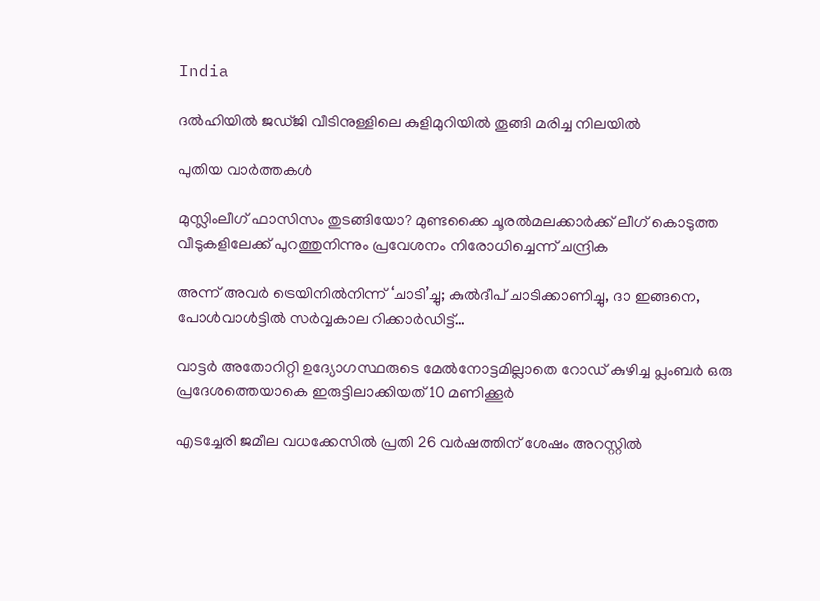India

ദല്‍ഹിയില്‍ ജഡ്ജി വീടിനുള്ളിലെ കുളിമുറിയില്‍ തൂങ്ങി മരിച്ച നിലയില്‍

പുതിയ വാര്‍ത്തകള്‍

മുസ്ലിംലീഗ് ഫാസിസം തുടങ്ങിയോ? മുണ്ടക്കൈ ചൂരല്‍മലക്കാര്‍ക്ക് ലീഗ് കൊടുത്ത വീടുകളിലേക്ക് പുറത്തുനിന്നും പ്രവേശനം നിരോധിച്ചെന്ന് ചന്ദ്രിക

അന്ന് അവർ ട്രെയിനിൽനിന്ന് ‘ചാടി’ച്ചു; കുൽദീപ് ചാടിക്കാണിച്ചു, ദാ ഇങ്ങനെ, പോൾവാൾട്ടിൽ സർവ്വകാല റിക്കാർഡിട്ട്…

വാട്ടര്‍ അതോറിറ്റി ഉദ്യോഗസ്ഥരുടെ മേല്‍നോട്ടമില്ലാതെ റോഡ് കുഴിച്ച പ്ലംബര്‍ ഒരു പ്രദേശത്തെയാകെ ഇരുട്ടിലാക്കിയത് 10 മണിക്കൂര്‍

എടച്ചേരി ജമീല വധക്കേസില്‍ പ്രതി 26 വര്‍ഷത്തിന് ശേഷം അറസ്റ്റില്‍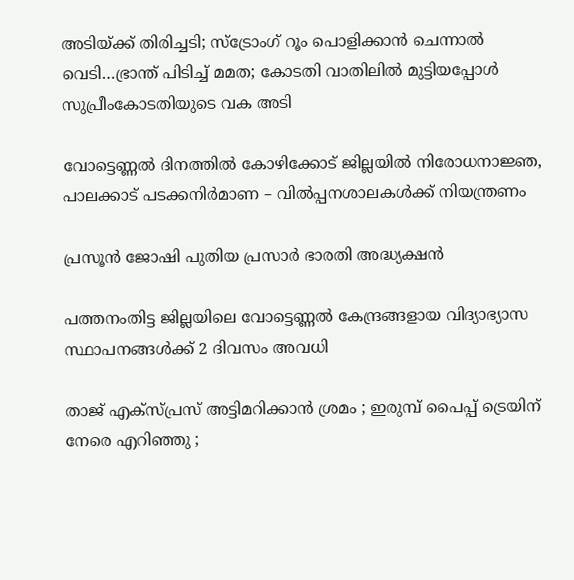അടിയ്‌ക്ക് തിരിച്ചടി; സ്ട്രോംഗ് റൂം പൊളിക്കാന്‍ ചെന്നാല്‍ വെടി…ഭ്രാന്ത് പിടിച്ച് മമത; കോടതി വാതിലില്‍ മുട്ടിയപ്പോള്‍ സുപ്രീംകോടതിയുടെ വക അടി

വോട്ടെണ്ണല്‍ ദിനത്തില്‍ കോഴിക്കോട് ജില്ലയില്‍ നിരോധനാജ്ഞ, പാലക്കാട് പടക്കനിര്‍മാണ – വില്‍പ്പനശാലകള്‍ക്ക് നിയന്ത്രണം

പ്രസൂൻ ജോഷി പുതിയ പ്രസാർ ഭാരതി അദ്ധ്യക്ഷൻ

പത്തനംതിട്ട ജില്ലയിലെ വോട്ടെണ്ണല്‍ കേന്ദ്രങ്ങളായ വിദ്യാഭ്യാസ സ്ഥാപനങ്ങള്‍ക്ക് 2 ദിവസം അവധി

താജ് എക്സ്പ്രസ് അട്ടിമറിക്കാൻ ശ്രമം ; ഇരുമ്പ് പൈപ്പ് ട്രെയിന് നേരെ എറിഞ്ഞു ;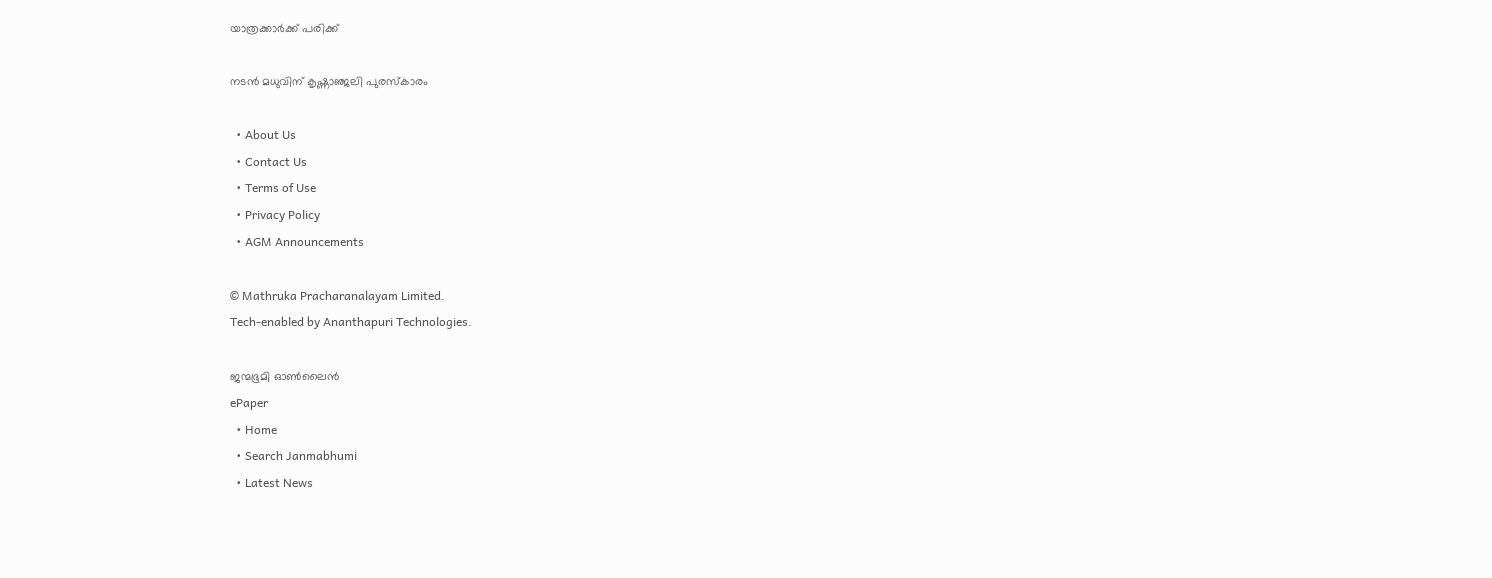യാത്രക്കാർക്ക് പരിക്ക്

നടന്‍ മധുവിന് കൃഷ്ണാഞ്ജലി പുരസ്‌കാരം

  • About Us
  • Contact Us
  • Terms of Use
  • Privacy Policy
  • AGM Announcements

© Mathruka Pracharanalayam Limited.
Tech-enabled by Ananthapuri Technologies.

ജന്മഭൂമി ഓണ്‍ലൈന്‍
ePaper
  • Home
  • Search Janmabhumi
  • Latest News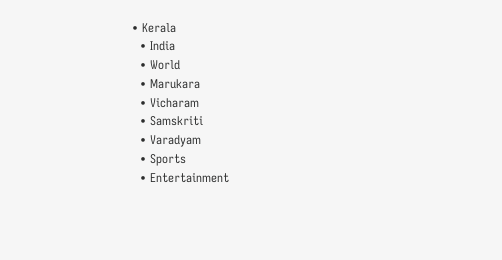• Kerala
  • India
  • World
  • Marukara
  • Vicharam
  • Samskriti
  • Varadyam
  • Sports
  • Entertainment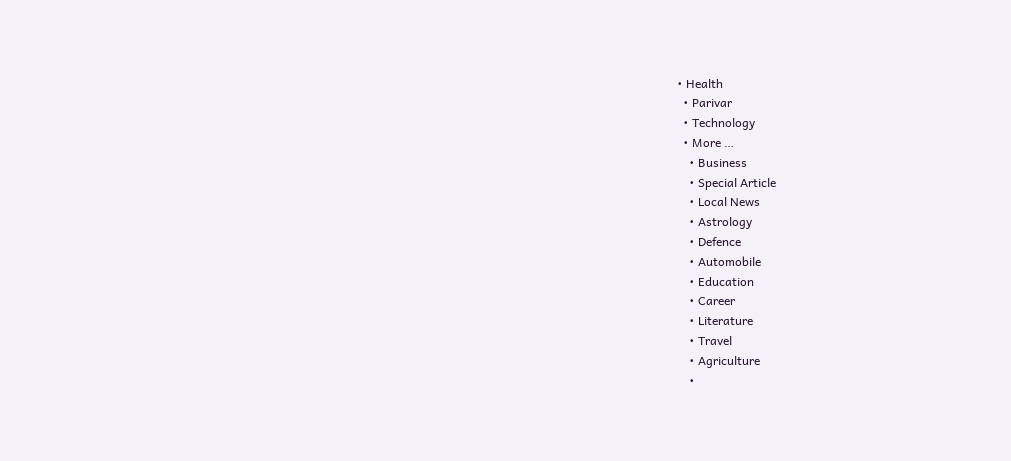• Health
  • Parivar
  • Technology
  • More …
    • Business
    • Special Article
    • Local News
    • Astrology
    • Defence
    • Automobile
    • Education
    • Career
    • Literature
    • Travel
    • Agriculture
    •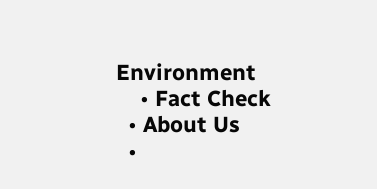Environment
    • Fact Check
  • About Us
  •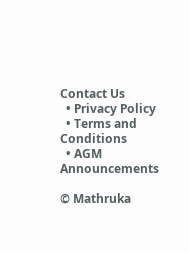Contact Us
  • Privacy Policy
  • Terms and Conditions
  • AGM Announcements

© Mathruka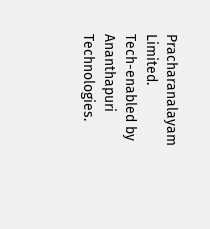Pracharanalayam Limited.
Tech-enabled by Ananthapuri Technologies.